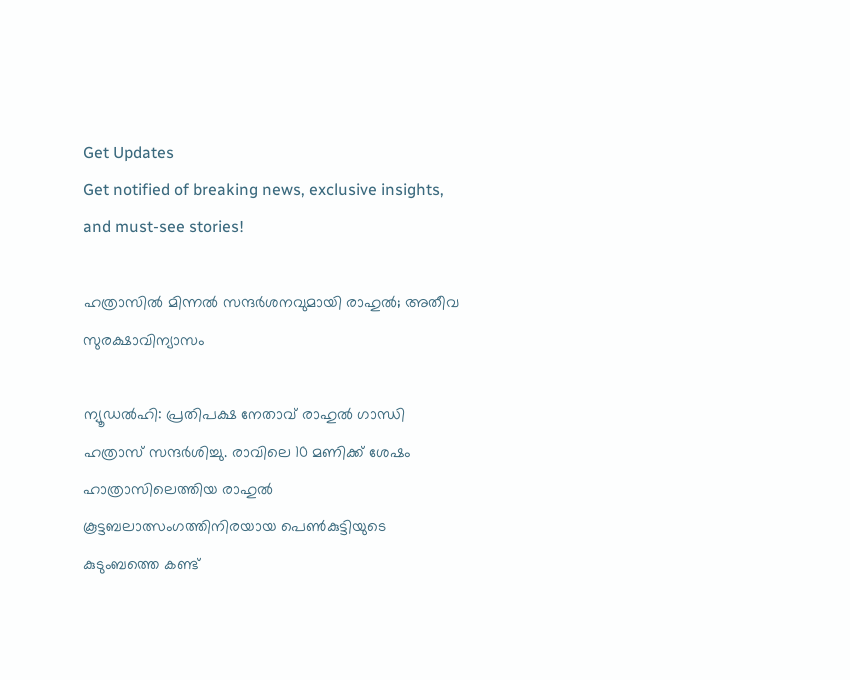Get Updates
Get notified of breaking news, exclusive insights, and must-see stories!

ഹത്രാസില്‍ മിന്നല്‍ സന്ദര്‍ശനവുമായി രാഹുല്‍; അതീവ സുരക്ഷാവിന്യാസം

ന്യൂഡല്‍ഹി: പ്രതിപക്ഷ നേതാവ് രാഹുല്‍ ഗാന്ധി ഹത്രാസ് സന്ദര്‍ശിച്ചു. രാവിലെ 10 മണിക്ക് ശേഷം ഹാത്രാസിലെത്തിയ രാഹുല്‍ കൂട്ടബലാത്സംഗത്തിനിരയായ പെണ്‍കുട്ടിയുടെ കുടുംബത്തെ കണ്ട്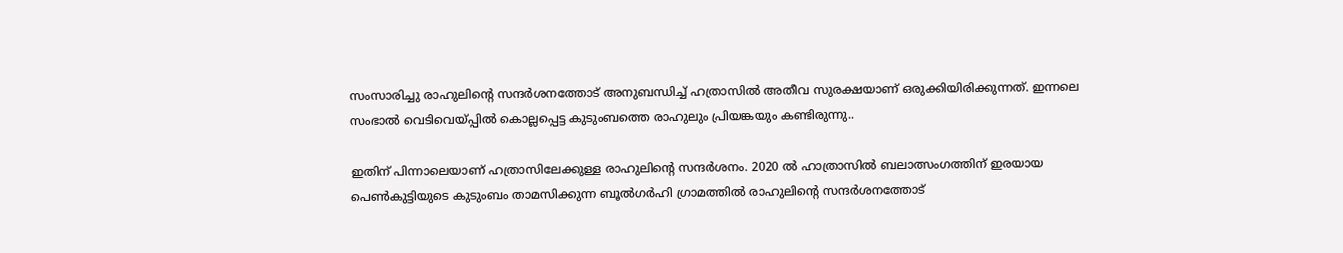സംസാരിച്ചു രാഹുലിന്റെ സന്ദര്‍ശനത്തോട് അനുബന്ധിച്ച് ഹത്രാസില്‍ അതീവ സുരക്ഷയാണ് ഒരുക്കിയിരിക്കുന്നത്. ഇന്നലെ സംഭാല്‍ വെടിവെയ്പ്പില്‍ കൊല്ലപ്പെട്ട കുടുംബത്തെ രാഹുലും പ്രിയങ്കയും കണ്ടിരുന്നു..

ഇതിന് പിന്നാലെയാണ് ഹത്രാസിലേക്കുള്ള രാഹുലിന്റെ സന്ദര്‍ശനം. 2020 ല്‍ ഹാത്രാസില്‍ ബലാത്സംഗത്തിന് ഇരയായ പെണ്‍കുട്ടിയുടെ കുടുംബം താമസിക്കുന്ന ബൂല്‍ഗര്‍ഹി ഗ്രാമത്തില്‍ രാഹുലിന്റെ സന്ദര്‍ശനത്തോട്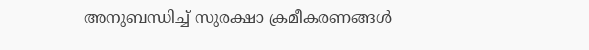അനുബന്ധിച്ച് സുരക്ഷാ ക്രമീകരണങ്ങള്‍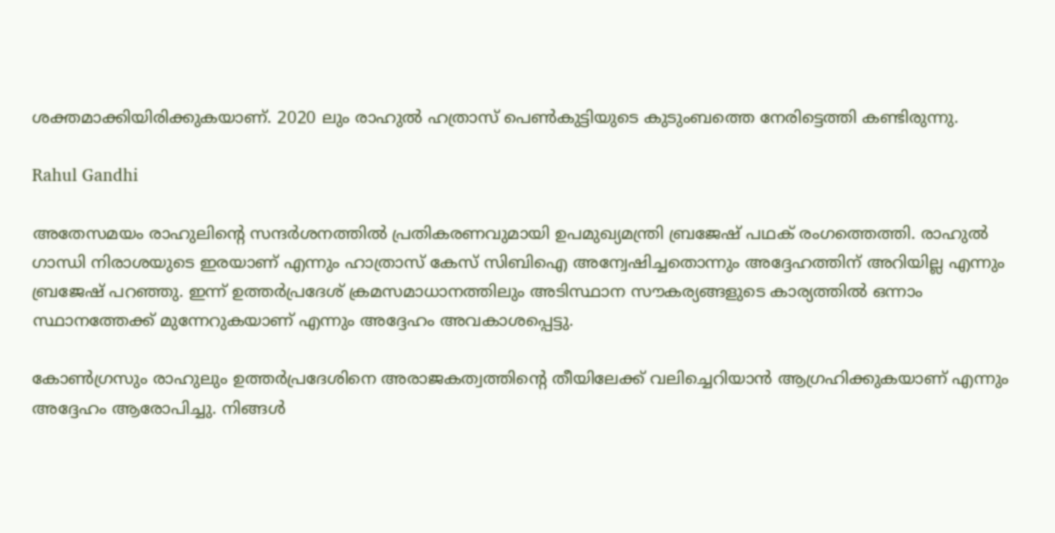ശക്തമാക്കിയിരിക്കുകയാണ്. 2020 ലും രാഹുല്‍ ഹത്രാസ് പെണ്‍കുട്ടിയുടെ കുടുംബത്തെ നേരിട്ടെത്തി കണ്ടിരുന്നു.

Rahul Gandhi

അതേസമയം രാഹുലിന്റെ സന്ദര്‍ശനത്തില്‍ പ്രതികരണവുമായി ഉപമുഖ്യമന്ത്രി ബ്രജേഷ് പഥക് രംഗത്തെത്തി. രാഹുല്‍ ഗാന്ധി നിരാശയുടെ ഇരയാണ് എന്നും ഹാത്രാസ് കേസ് സിബിഐ അന്വേഷിച്ചതൊന്നും അദ്ദേഹത്തിന് അറിയില്ല എന്നും ബ്രജേഷ് പറഞ്ഞു. ഇന്ന് ഉത്തര്‍പ്രദേശ് ക്രമസമാധാനത്തിലും അടിസ്ഥാന സൗകര്യങ്ങളുടെ കാര്യത്തില്‍ ഒന്നാം സ്ഥാനത്തേക്ക് മുന്നേറുകയാണ് എന്നും അദ്ദേഹം അവകാശപ്പെട്ടു.

കോണ്‍ഗ്രസും രാഹുലും ഉത്തര്‍പ്രദേശിനെ അരാജകത്വത്തിന്റെ തീയിലേക്ക് വലിച്ചെറിയാന്‍ ആഗ്രഹിക്കുകയാണ് എന്നും അദ്ദേഹം ആരോപിച്ചു. നിങ്ങള്‍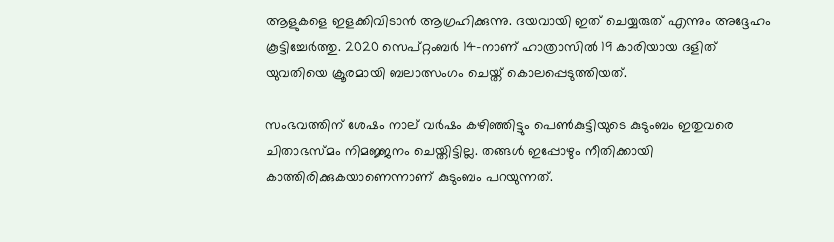ആളുകളെ ഇളക്കിവിടാന്‍ ആഗ്രഹിക്കുന്നു. ദയവായി ഇത് ചെയ്യരുത് എന്നും അദ്ദേഹം കൂട്ടിച്ചേര്‍ത്തു. 2020 സെപ്റ്റംബര്‍ 14-നാണ് ഹാത്രാസില്‍ 19 കാരിയായ ദളിത് യുവതിയെ ക്രൂരമായി ബലാത്സംഗം ചെയ്ത് കൊലപ്പെടുത്തിയത്.

സംഭവത്തിന് ശേഷം നാല് വര്‍ഷം കഴിഞ്ഞിട്ടും പെണ്‍കുട്ടിയുടെ കുടുംബം ഇതുവരെ ചിതാഭസ്മം നിമജ്ജനം ചെയ്തിട്ടില്ല. തങ്ങള്‍ ഇപ്പോഴും നീതിക്കായി കാത്തിരിക്കുകയാണെന്നാണ് കുടുംബം പറയുന്നത്.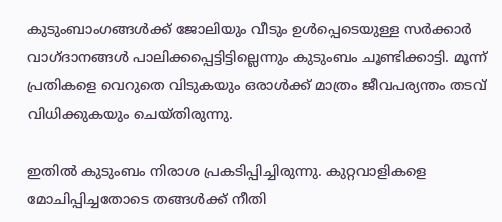കുടുംബാംഗങ്ങള്‍ക്ക് ജോലിയും വീടും ഉള്‍പ്പെടെയുള്ള സര്‍ക്കാര്‍ വാഗ്ദാനങ്ങള്‍ പാലിക്കപ്പെട്ടിട്ടില്ലെന്നും കുടുംബം ചൂണ്ടിക്കാട്ടി. മൂന്ന് പ്രതികളെ വെറുതെ വിടുകയും ഒരാള്‍ക്ക് മാത്രം ജീവപര്യന്തം തടവ് വിധിക്കുകയും ചെയ്തിരുന്നു.

ഇതില്‍ കുടുംബം നിരാശ പ്രകടിപ്പിച്ചിരുന്നു. കുറ്റവാളികളെ മോചിപ്പിച്ചതോടെ തങ്ങള്‍ക്ക് നീതി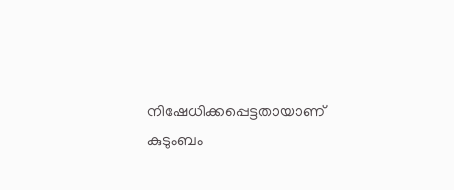നിഷേധിക്കപ്പെട്ടതായാണ് കുടുംബം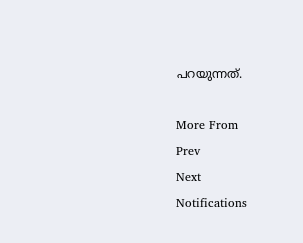പറയുന്നത്.

More From
Prev
Next
Notifications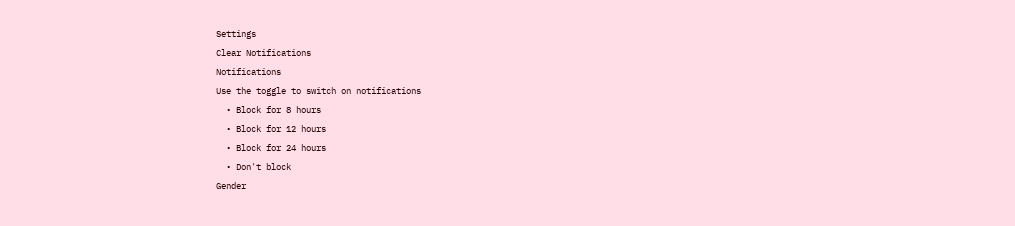Settings
Clear Notifications
Notifications
Use the toggle to switch on notifications
  • Block for 8 hours
  • Block for 12 hours
  • Block for 24 hours
  • Don't block
Gender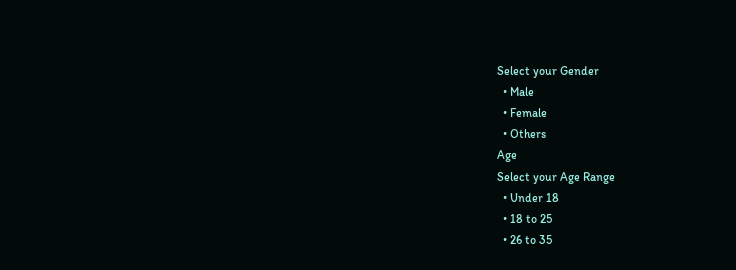Select your Gender
  • Male
  • Female
  • Others
Age
Select your Age Range
  • Under 18
  • 18 to 25
  • 26 to 35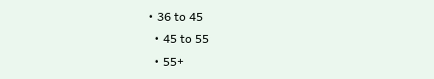• 36 to 45
  • 45 to 55
  • 55+